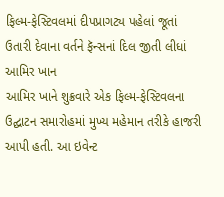ફિલ્મ-ફેસ્ટિવલમાં દીપપ્રાગટ્ય પહેલાં જૂતાં ઉતારી દેવાના વર્તને ફૅન્સનાં દિલ જીતી લીધાં
આમિર ખાન
આમિર ખાને શુક્રવારે એક ફિલ્મ-ફેસ્ટિવલના ઉદ્ઘાટન સમારોહમાં મુખ્ય મહેમાન તરીકે હાજરી આપી હતી. આ ઇવેન્ટ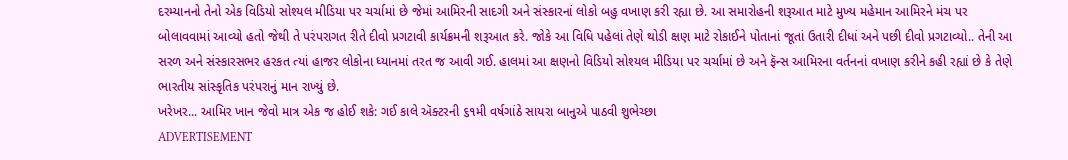દરમ્યાનનો તેનો એક વિડિયો સોશ્યલ મીડિયા પર ચર્ચામાં છે જેમાં આમિરની સાદગી અને સંસ્કારનાં લોકો બહુ વખાણ કરી રહ્યા છે. આ સમારોહની શરૂઆત માટે મુખ્ય મહેમાન આમિરને મંચ પર બોલાવવામાં આવ્યો હતો જેથી તે પરંપરાગત રીતે દીવો પ્રગટાવી કાર્યક્રમની શરૂઆત કરે. જોકે આ વિધિ પહેલાં તેણે થોડી ક્ષણ માટે રોકાઈને પોતાનાં જૂતાં ઉતારી દીધાં અને પછી દીવો પ્રગટાવ્યો.. તેની આ સરળ અને સંસ્કારસભર હરકત ત્યાં હાજર લોકોના ધ્યાનમાં તરત જ આવી ગઈ. હાલમાં આ ક્ષણનો વિડિયો સોશ્યલ મીડિયા પર ચર્ચામાં છે અને ફૅન્સ આમિરના વર્તનનાં વખાણ કરીને કહી રહ્યાં છે કે તેણે ભારતીય સાંસ્કૃતિક પરંપરાનું માન રાખ્યું છે.
ખરેખર... આમિર ખાન જેવો માત્ર એક જ હોઈ શકે: ગઈ કાલે ઍક્ટરની ૬૧મી વર્ષગાંઠે સાયરા બાનુએ પાઠવી શુભેચ્છા
ADVERTISEMENT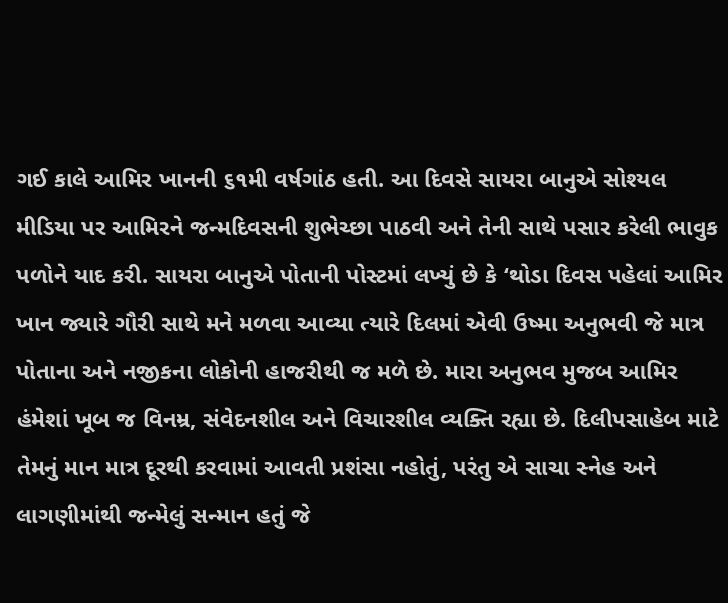ગઈ કાલે આમિર ખાનની ૬૧મી વર્ષગાંઠ હતી. આ દિવસે સાયરા બાનુએ સોશ્યલ મીડિયા પર આમિરને જન્મદિવસની શુભેચ્છા પાઠવી અને તેની સાથે પસાર કરેલી ભાવુક પળોને યાદ કરી. સાયરા બાનુએ પોતાની પોસ્ટમાં લખ્યું છે કે ‘થોડા દિવસ પહેલાં આમિર ખાન જ્યારે ગૌરી સાથે મને મળવા આવ્યા ત્યારે દિલમાં એવી ઉષ્મા અનુભવી જે માત્ર પોતાના અને નજીકના લોકોની હાજરીથી જ મળે છે. મારા અનુભવ મુજબ આમિર હંમેશાં ખૂબ જ વિનમ્ર, સંવેદનશીલ અને વિચારશીલ વ્યક્તિ રહ્યા છે. દિલીપસાહેબ માટે તેમનું માન માત્ર દૂરથી કરવામાં આવતી પ્રશંસા નહોતું, પરંતુ એ સાચા સ્નેહ અને લાગણીમાંથી જન્મેલું સન્માન હતું જે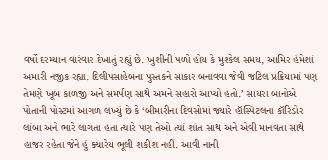વર્ષો દરમ્યાન વારંવાર દેખાતું રહ્યું છે. ખુશીની પળો હોય કે મુશ્કેલ સમય, આમિર હંમેશાં અમારી નજીક રહ્યા. દિલીપસાહેબના પુસ્તકને સાકાર બનાવવા જેવી જટિલ પ્રક્રિયામાં પણ તેમણે ખૂબ કાળજી અને સમર્પણ સાથે અમને સહારો આપ્યો હતો.’ સાયરા બાનોએ પોતાની પોસ્ટમાં આગળ લખ્યું છે કે ‘બીમારીના દિવસોમાં જ્યારે હૉસ્પિટલના કૉરિડોર લાંબા અને ભારે લાગતા હતા ત્યારે પણ તેઓ ત્યાં શાંત સાથ અને એવી માનવતા સાથે હાજર રહેતા જેને હું ક્યારેય ભૂલી શકીશ નહીં. આવી નાની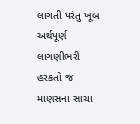લાગતી પરંતુ ખૂબ અર્થપૂર્ણ લાગણીભરી હરકતો જ માણસના સાચા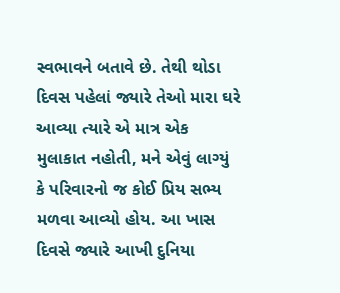સ્વભાવને બતાવે છે. તેથી થોડા દિવસ પહેલાં જ્યારે તેઓ મારા ઘરે આવ્યા ત્યારે એ માત્ર એક મુલાકાત નહોતી, મને એવું લાગ્યું કે પરિવારનો જ કોઈ પ્રિય સભ્ય મળવા આવ્યો હોય. આ ખાસ દિવસે જ્યારે આખી દુનિયા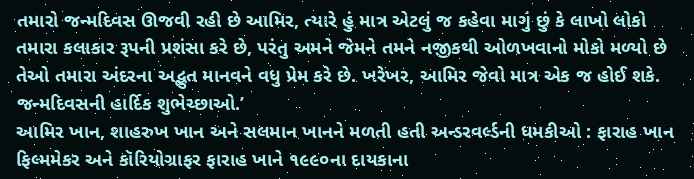તમારો જન્મદિવસ ઊજવી રહી છે આમિર, ત્યારે હું માત્ર એટલું જ કહેવા માગું છું કે લાખો લોકો તમારા કલાકાર રૂપની પ્રશંસા કરે છે, પરંતુ અમને જેમને તમને નજીકથી ઓળખવાનો મોકો મળ્યો છે તેઓ તમારા અંદરના અદ્ભુત માનવને વધુ પ્રેમ કરે છે. ખરેખર, આમિર જેવો માત્ર એક જ હોઈ શકે. જન્મદિવસની હાર્દિક શુભેચ્છાઓ.’
આમિર ખાન, શાહરુખ ખાન અને સલમાન ખાનને મળતી હતી અન્ડરવર્લ્ડની ધમકીઓ : ફારાહ ખાન
ફિલ્મમેકર અને કૉરિયોગ્રાફર ફારાહ ખાને ૧૯૯૦ના દાયકાના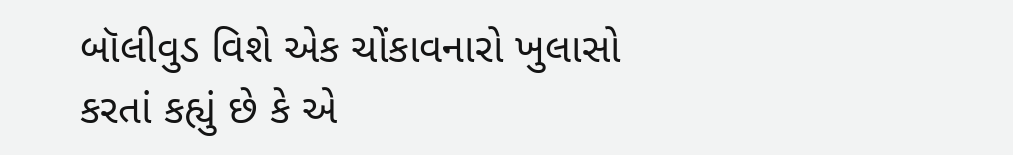બૉલીવુડ વિશે એક ચોંકાવનારો ખુલાસો કરતાં કહ્યું છે કે એ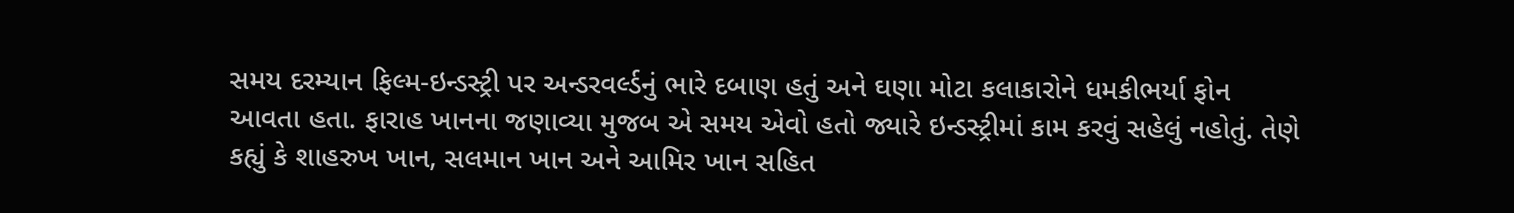સમય દરમ્યાન ફિલ્મ-ઇન્ડસ્ટ્રી પર અન્ડરવર્લ્ડનું ભારે દબાણ હતું અને ઘણા મોટા કલાકારોને ધમકીભર્યા ફોન આવતા હતા. ફારાહ ખાનના જણાવ્યા મુજબ એ સમય એવો હતો જ્યારે ઇન્ડસ્ટ્રીમાં કામ કરવું સહેલું નહોતું. તેણે કહ્યું કે શાહરુખ ખાન, સલમાન ખાન અને આમિર ખાન સહિત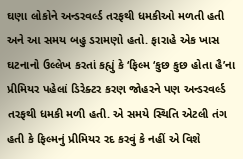ઘણા લોકોને અન્ડરવર્લ્ડ તરફથી ધમકીઓ મળતી હતી અને આ સમય બહુ ડરામણો હતો. ફારાહે એક ખાસ ઘટનાનો ઉલ્લેખ કરતાં કહ્યું કે ‘ફિલ્મ ‘કુછ કુછ હોતા હૈ’ના પ્રીમિયર પહેલાં ડિરેક્ટર કરણ જોહરને પણ અન્ડરવર્લ્ડ તરફથી ધમકી મળી હતી. એ સમયે સ્થિતિ એટલી તંગ હતી કે ફિલ્મનું પ્રીમિયર રદ કરવું કે નહીં એ વિશે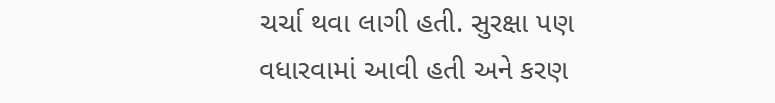ચર્ચા થવા લાગી હતી. સુરક્ષા પણ વધારવામાં આવી હતી અને કરણ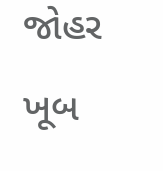જોહર ખૂબ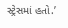સ્ટ્રેસમાં હતો.’